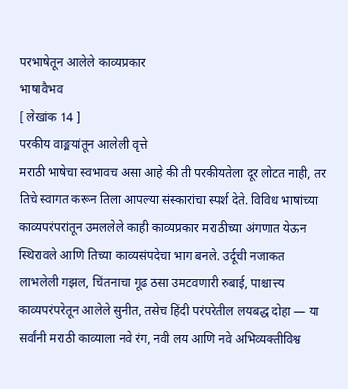परभाषेतून आलेले काव्यप्रकार
भाषावैभव
[ लेखांक 14 ]
परकीय वाङ्मयांतून आलेली वृत्ते
मराठी भाषेचा स्वभावच असा आहे की ती परकीयतेला दूर लोटत नाही, तर तिचे स्वागत करून तिला आपल्या संस्कारांचा स्पर्श देते. विविध भाषांच्या काव्यपरंपरांतून उमललेले काही काव्यप्रकार मराठीच्या अंगणात येऊन स्थिरावले आणि तिच्या काव्यसंपदेचा भाग बनले. उर्दूची नजाकत लाभलेली गझल, चिंतनाचा गूढ ठसा उमटवणारी रुबाई, पाश्चात्त्य काव्यपरंपरेतून आलेले सुनीत, तसेच हिंदी परंपरेतील लयबद्ध दोहा — या सर्वांनी मराठी काव्याला नवे रंग, नवी लय आणि नवे अभिव्यक्तीविश्व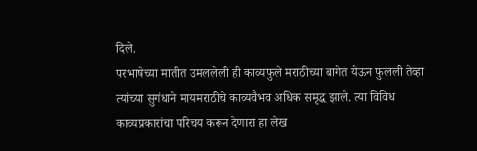दिले.
परभाषेच्या मातीत उमललेली ही काव्यफुले मराठीच्या बागेत येऊन फुलली तेव्हा त्यांच्या सुगंधाने मायमराठीचे काव्यवैभव अधिक समृद्ध झाले. त्या विविध काव्यप्रकारांचा परिचय करून देणारा हा लेख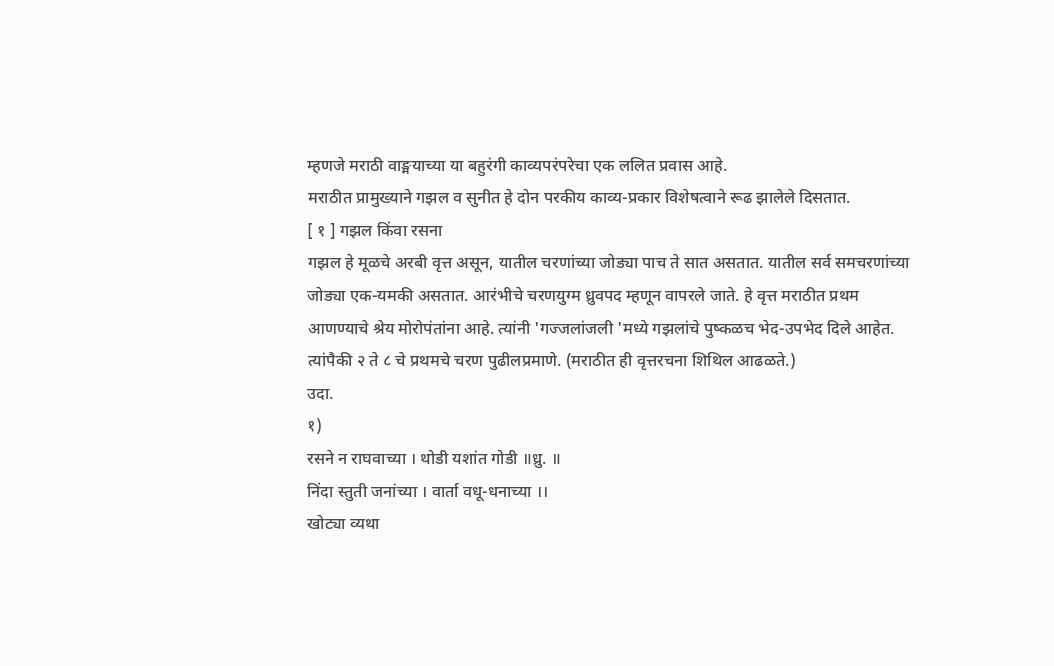म्हणजे मराठी वाङ्मयाच्या या बहुरंगी काव्यपरंपरेचा एक ललित प्रवास आहे.
मराठीत प्रामुख्याने गझल व सुनीत हे दोन परकीय काव्य-प्रकार विशेषत्वाने रूढ झालेले दिसतात.
[ १ ] गझल किंवा रसना
गझल हे मूळचे अरबी वृत्त असून, यातील चरणांच्या जोड्या पाच ते सात असतात. यातील सर्व समचरणांच्या जोड्या एक-यमकी असतात. आरंभीचे चरणयुग्म ध्रुवपद म्हणून वापरले जाते. हे वृत्त मराठीत प्रथम आणण्याचे श्रेय मोरोपंतांना आहे. त्यांनी 'गज्जलांजली 'मध्ये गझलांचे पुष्कळच भेद-उपभेद दिले आहेत. त्यांपैकी २ ते ८ चे प्रथमचे चरण पुढीलप्रमाणे. (मराठीत ही वृत्तरचना शिथिल आढळते.)
उदा.
१)
रसने न राघवाच्या । थोडी यशांत गोडी ॥ध्रु. ॥
निंदा स्तुती जनांच्या । वार्ता वधू-धनाच्या ।।
खोट्या व्यथा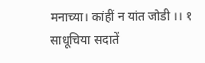मनाच्या। कांहीं न यांत जोडी ।। १
साधूचिया सदातें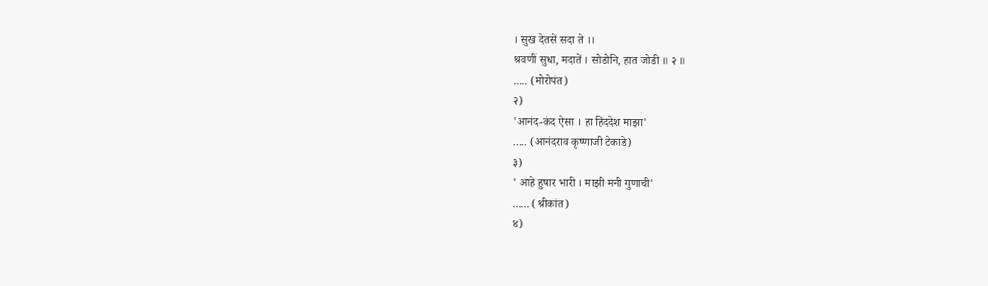। सुख देतसें सदा ते ।।
श्रवणीं सुधा, मदातें । सोडोनि, हात जोडी ॥ २ ॥
..... (मोरोपंत)
२)
'आनंद-कंद ऐसा । हा हिंददेश माझा'
..... (आनंदराव कृष्णाजी टेकाडे)
३)
' आहे हुषार भारी । माझी मनी गुणाची'
...... (श्रीकांत)
४)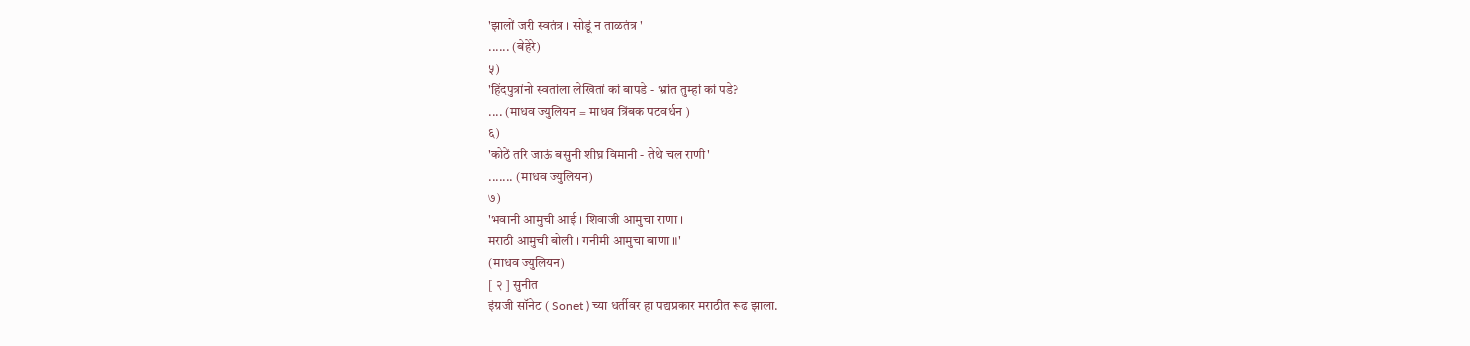'झालों जरी स्वतंत्र । सोडूं न ताळतंत्र '
...... (बेहेरे)
५)
'हिंदपुत्रांनो स्वतांला लेखितां कां बापडे - भ्रांत तुम्हां कां पडे?
.... (माधव ज्युलियन = माधव त्रिंबक पटवर्धन )
६)
'कोठें तरि जाऊं बसुनी शीघ्र विमानी - तेथे चल राणी'
....... (माधव ज्युलियन)
७)
'भवानी आमुची आई । शिवाजी आमुचा राणा ।
मराठी आमुची बोली । गनीमी आमुचा बाणा ॥'
(माधव ज्युलियन)
[ २ ] सुनीत
इंग्रजी सॉनेट ( Sonet ) च्या धर्तीवर हा पद्यप्रकार मराठीत रूढ झाला.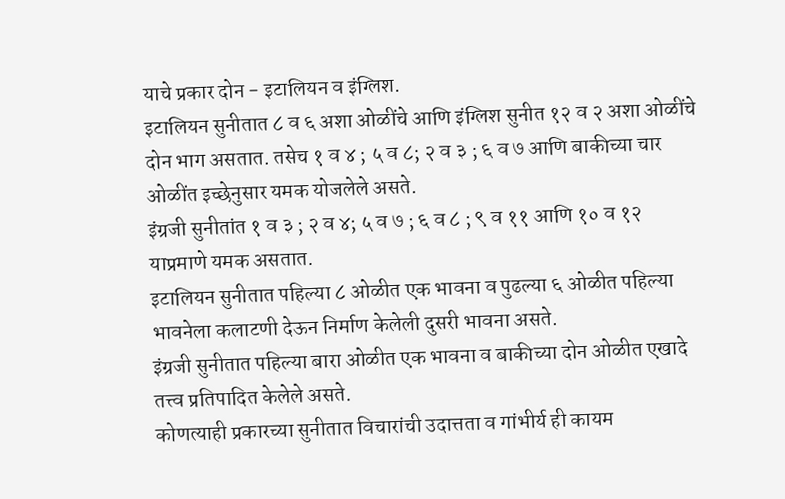याचे प्रकार दोन - इटालियन व इंग्लिश.
इटालियन सुनीतात ८ व ६ अशा ओळींचे आणि इंग्लिश सुनीत १२ व २ अशा ओळींचे दोन भाग असतात. तसेच १ व ४ ; ५ व ८; २ व ३ ; ६ व ७ आणि बाकीच्या चार ओळींत इच्छेनुसार यमक योजलेले असते.
इंग्रजी सुनीतांत १ व ३ ; २ व ४; ५ व ७ ; ६ व ८ ; ९ व ११ आणि १० व १२ याप्रमाणे यमक असतात.
इटालियन सुनीतात पहिल्या ८ ओळीत एक भावना व पुढल्या ६ ओळीत पहिल्या भावनेला कलाटणी देऊन निर्माण केलेली दुसरी भावना असते.
इंग्रजी सुनीतात पहिल्या बारा ओळीत एक भावना व बाकीच्या दोन ओळीत एखादे तत्त्व प्रतिपादित केलेले असते.
कोणत्याही प्रकारच्या सुनीतात विचारांची उदात्तता व गांभीर्य ही कायम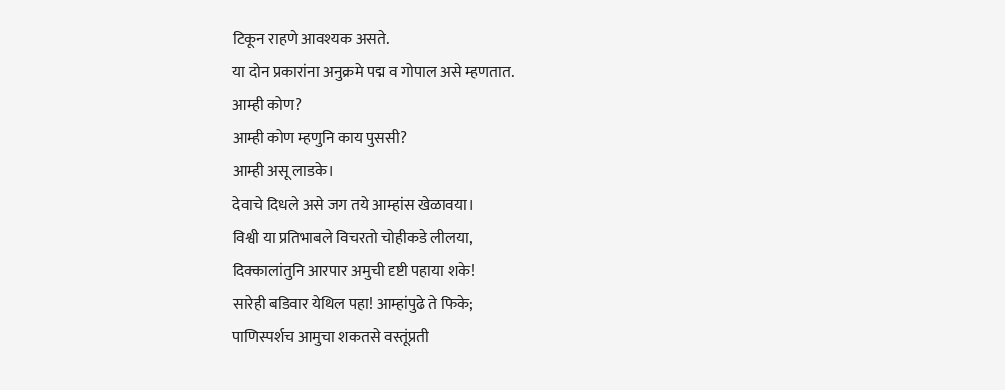टिकून राहणे आवश्यक असते.
या दोन प्रकारांना अनुक्रमे पद्म व गोपाल असे म्हणतात.
आम्ही कोण?
आम्ही कोण म्हणुनि काय पुससी?
आम्ही असू लाडके।
देवाचे दिधले असे जग तये आम्हांस खेळावया।
विश्वी या प्रतिभाबले विचरतो चोहीकडे लीलया,
दिक्कालांतुनि आरपार अमुची दृष्टी पहाया शके!
सारेही बडिवार येथिल पहा! आम्हांपुढे ते फिके;
पाणिस्पर्शच आमुचा शकतसे वस्तूंप्रती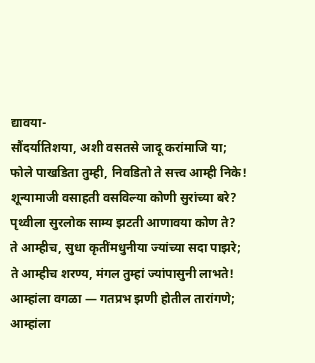द्यावया-
सौंदर्यातिशया, अशी वसतसे जादू करांमाजि या;
फोले पाखडिता तुम्ही, निवडितो ते सत्त्व आम्ही निके!
शून्यामाजी वसाहती वसविल्या कोणी सुरांच्या बरे?
पृथ्वीला सुरलोक साम्य झटती आणावया कोण ते?
ते आम्हीच, सुधा कृतींमधुनीया ज्यांच्या सदा पाझरे;
ते आम्हीच शरण्य, मंगल तुम्हां ज्यांपासुनी लाभते!
आम्हांला वगळा — गतप्रभ झणी होतील तारांगणे;
आम्हांला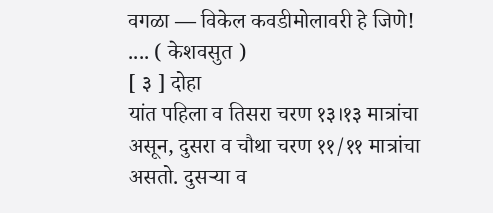वगळा — विकेल कवडीमोलावरी हे जिणे!
.... ( केशवसुत )
[ ३ ] दोहा
यांत पहिला व तिसरा चरण १३।१३ मात्रांचा असून, दुसरा व चौथा चरण ११/११ मात्रांचा असतो. दुसऱ्या व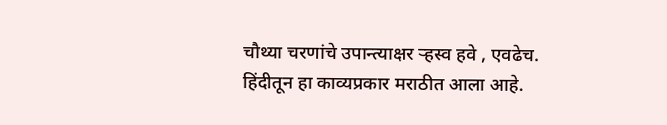चौथ्या चरणांचे उपान्त्याक्षर ऱ्हस्व हवे , एवढेच.
हिंदीतून हा काव्यप्रकार मराठीत आला आहे.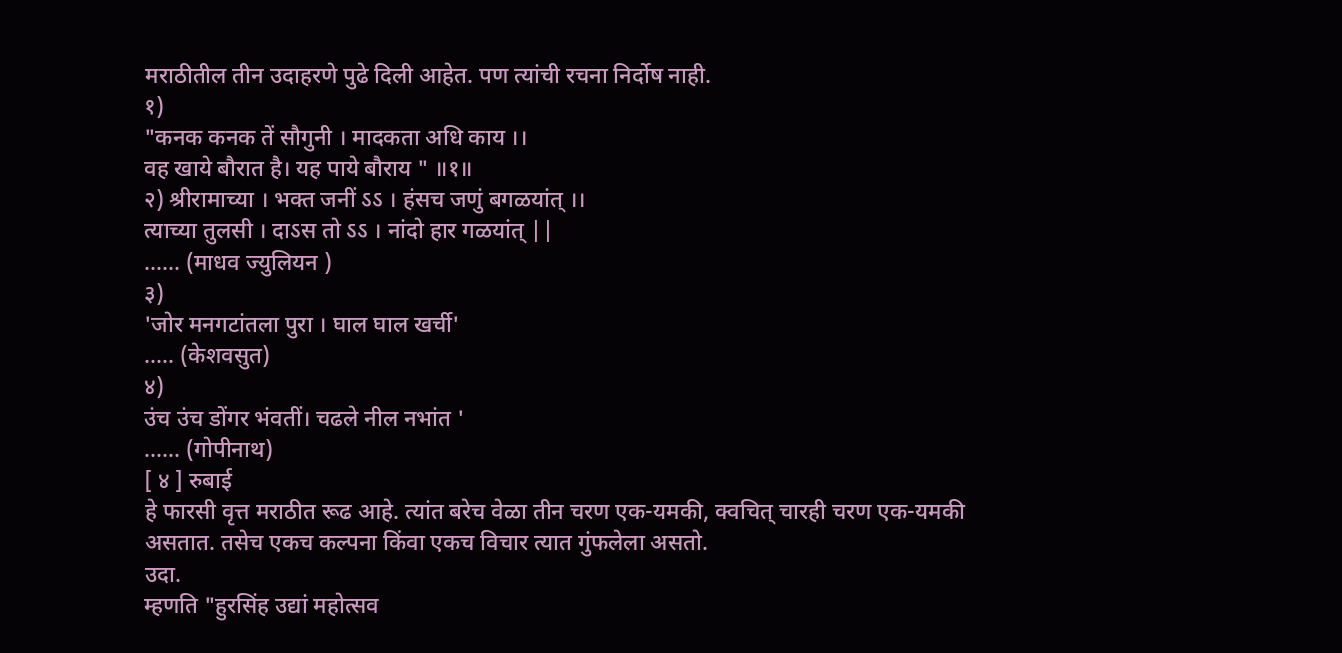मराठीतील तीन उदाहरणे पुढे दिली आहेत. पण त्यांची रचना निर्दोष नाही.
१)
"कनक कनक तें सौगुनी । मादकता अधि काय ।।
वह खाये बौरात है। यह पाये बौराय " ॥१॥
२) श्रीरामाच्या । भक्त जनीं ऽऽ । हंसच जणुं बगळयांत् ।।
त्याच्या तुलसी । दाऽस तो ऽऽ । नांदो हार गळयांत् ||
...... (माधव ज्युलियन )
३)
'जोर मनगटांतला पुरा । घाल घाल खर्ची'
..... (केशवसुत)
४)
उंच उंच डोंगर भंवतीं। चढले नील नभांत '
...... (गोपीनाथ)
[ ४ ] रुबाई
हे फारसी वृत्त मराठीत रूढ आहे. त्यांत बरेच वेळा तीन चरण एक-यमकी, क्वचित् चारही चरण एक-यमकी असतात. तसेच एकच कल्पना किंवा एकच विचार त्यात गुंफलेला असतो.
उदा.
म्हणति "हुरसिंह उद्यां महोत्सव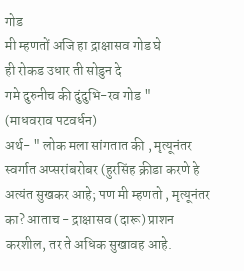गोड
मी म्हणतों अजि हा द्राक्षासव गोड घे
ही रोकड उधार ती सोडुन दे
गमे दुरुनीच की दुंदुभि-रव गोड "
(माधवराव पटवर्धन)
अर्थ- " लोक मला सांगतात की , मृत्यूनंतर स्वर्गात अप्सरांबरोबर (हुरसिंह क्रीडा करणे हे अत्यंत सुखकर आहे; पण मी म्हणतो , मृत्यूनंतर का? आताच - द्राक्षासव (दारू) प्राशन करशील, तर ते अधिक सुखावह आहे.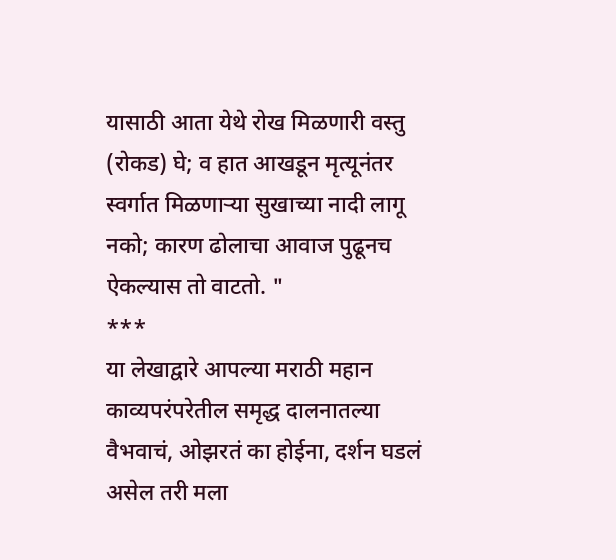यासाठी आता येथे रोख मिळणारी वस्तु (रोकड) घे; व हात आखडून मृत्यूनंतर स्वर्गात मिळणाऱ्या सुखाच्या नादी लागू नको; कारण ढोलाचा आवाज पुढूनच ऐकल्यास तो वाटतो. "
***
या लेखाद्वारे आपल्या मराठी महान काव्यपरंपरेतील समृद्ध दालनातल्या वैभवाचं, ओझरतं का होईना, दर्शन घडलं असेल तरी मला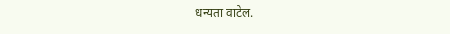धन्यता वाटेल.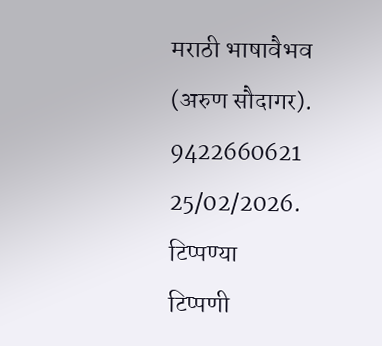मराठी भाषावैभव
(अरुण सौदागर).
9422660621
25/02/2026.
टिप्पण्या
टिप्पणी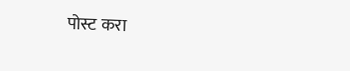पोस्ट करा